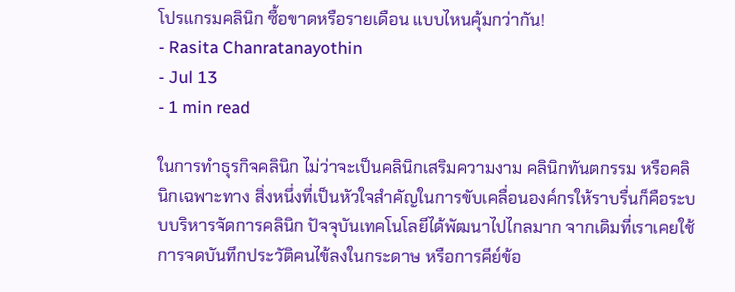โปรแกรมคลินิก ซื้อขาดหรือรายเดือน แบบไหนคุ้มกว่ากัน!
- Rasita Chanratanayothin
- Jul 13
- 1 min read

ในการทำธุรกิจคลินิก ไม่ว่าจะเป็นคลินิกเสริมความงาม คลินิกทันตกรรม หรือคลินิกเฉพาะทาง สิ่งหนึ่งที่เป็นหัวใจสำคัญในการขับเคลื่อนองค์กรให้ราบรื่นก็คือระบบบริหารจัดการคลินิก ปัจจุบันเทคโนโลยีได้พัฒนาไปไกลมาก จากเดิมที่เราเคยใช้การจดบันทึกประวัติคนไข้ลงในกระดาษ หรือการคีย์ข้อ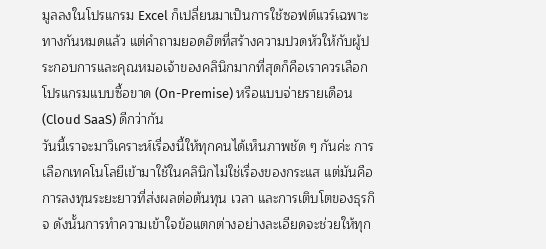มูลลงในโปรแกรม Excel ก็เปลี่ยนมาเป็นการใช้ซอฟต์แวร์เฉพาะทางกันหมดแล้ว แต่คำถามยอดฮิตที่สร้างความปวดหัวให้กับผู้ประกอบการและคุณหมอเจ้าของคลินิกมากที่สุดก็คือเราควรเลือกโปรแกรมแบบซื้อขาด (On-Premise) หรือแบบจ่ายรายเดือน (Cloud SaaS) ดีกว่ากัน
วันนี้เราจะมาวิเคราะห์เรื่องนี้ให้ทุกคนได้เห็นภาพชัด ๆ กันค่ะ การเลือกเทคโนโลยีเข้ามาใช้ในคลินิกไม่ใช่เรื่องของกระแส แต่มันคือการลงทุนระยะยาวที่ส่งผลต่อต้นทุน เวลา และการเติบโตของธุรกิจ ดังนั้นการทำความเข้าใจข้อแตกต่างอย่างละเอียดจะช่วยให้ทุก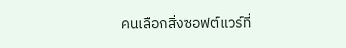คนเลือกสิ่งซอฟต์แวร์ที่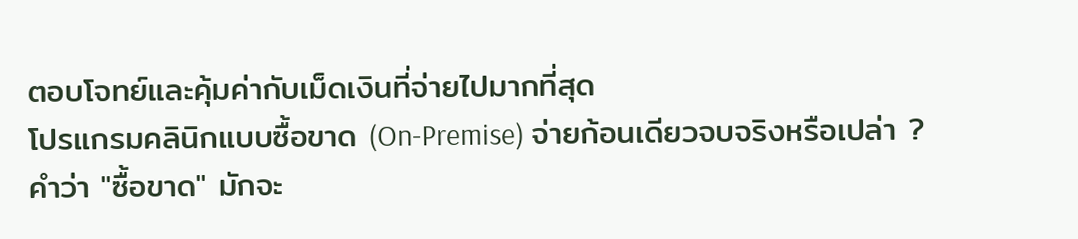ตอบโจทย์และคุ้มค่ากับเม็ดเงินที่จ่ายไปมากที่สุด
โปรแกรมคลินิกแบบซื้อขาด (On-Premise) จ่ายก้อนเดียวจบจริงหรือเปล่า ?
คำว่า "ซื้อขาด" มักจะ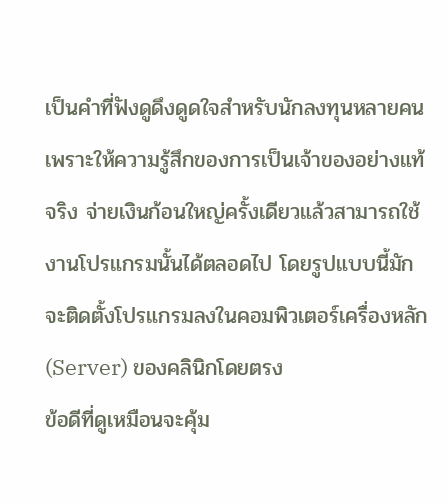เป็นคำที่ฟังดูดึงดูดใจสำหรับนักลงทุนหลายคน เพราะให้ความรู้สึกของการเป็นเจ้าของอย่างแท้จริง จ่ายเงินก้อนใหญ่ครั้งเดียวแล้วสามารถใช้งานโปรแกรมนั้นได้ตลอดไป โดยรูปแบบนี้มักจะติดตั้งโปรแกรมลงในคอมพิวเตอร์เครื่องหลัก (Server) ของคลินิกโดยตรง
ข้อดีที่ดูเหมือนจะคุ้ม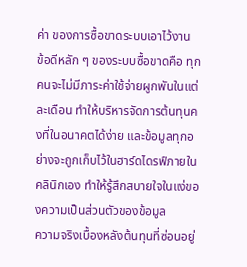ค่า ของการซื้อขาดระบบเอาไว้งาน
ข้อดีหลัก ๆ ของระบบซื้อขาดคือ ทุกคนจะไม่มีภาระค่าใช้จ่ายผูกพันในแต่ละเดือน ทำให้บริหารจัดการต้นทุนคงที่ในอนาคตได้ง่าย และข้อมูลทุกอย่างจะถูกเก็บไว้ในฮาร์ดไดรฟ์ภายในคลินิกเอง ทำให้รู้สึกสบายใจในแง่ของความเป็นส่วนตัวของข้อมูล
ความจริงเบื้องหลังต้นทุนที่ซ่อนอยู่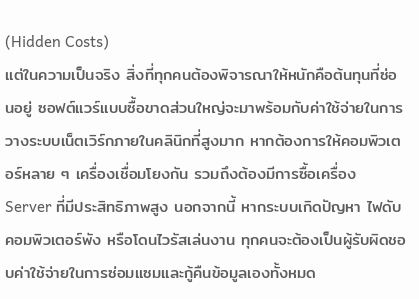(Hidden Costs)
แต่ในความเป็นจริง สิ่งที่ทุกคนต้องพิจารณาให้หนักคือต้นทุนที่ซ่อนอยู่ ซอฟต์แวร์แบบซื้อขาดส่วนใหญ่จะมาพร้อมกับค่าใช้จ่ายในการวางระบบเน็ตเวิร์กภายในคลินิกที่สูงมาก หากต้องการให้คอมพิวเตอร์หลาย ๆ เครื่องเชื่อมโยงกัน รวมถึงต้องมีการซื้อเครื่อง Server ที่มีประสิทธิภาพสูง นอกจากนี้ หากระบบเกิดปัญหา ไฟดับ คอมพิวเตอร์พัง หรือโดนไวรัสเล่นงาน ทุกคนจะต้องเป็นผู้รับผิดชอบค่าใช้จ่ายในการซ่อมแซมและกู้คืนข้อมูลเองทั้งหมด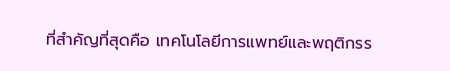ที่สำคัญที่สุดคือ เทคโนโลยีการแพทย์และพฤติกรร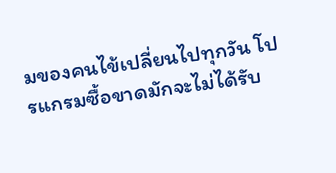มของคนไข้เปลี่ยนไปทุกวัน โปรแกรมซื้อขาดมักจะไม่ได้รับ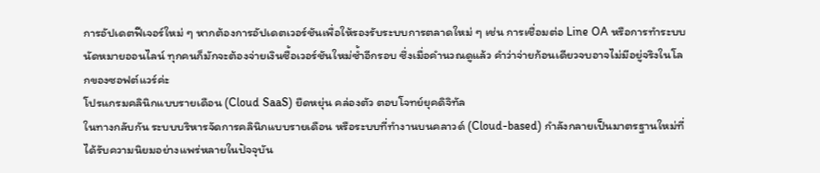การอัปเดตฟีเจอร์ใหม่ ๆ หากต้องการอัปเดตเวอร์ชันเพื่อให้รองรับระบบการตลาดใหม่ ๆ เช่น การเชื่อมต่อ Line OA หรือการทำระบบนัดหมายออนไลน์ ทุกคนก็มักจะต้องจ่ายเงินซื้อเวอร์ชันใหม่ซ้ำอีกรอบ ซึ่งเมื่อคำนวณดูแล้ว คำว่าจ่ายก้อนเดียวจบอาจไม่มีอยู่จริงในโลกของซอฟต์แวร์ค่ะ
โปรแกรมคลินิกแบบรายเดือน (Cloud SaaS) ยืดหยุ่น คล่องตัว ตอบโจทย์ยุคดิจิทัล
ในทางกลับกัน ระบบบริหารจัดการคลินิกแบบรายเดือน หรือระบบที่ทำงานบนคลาวด์ (Cloud-based) กำลังกลายเป็นมาตรฐานใหม่ที่ได้รับความนิยมอย่างแพร่หลายในปัจจุบัน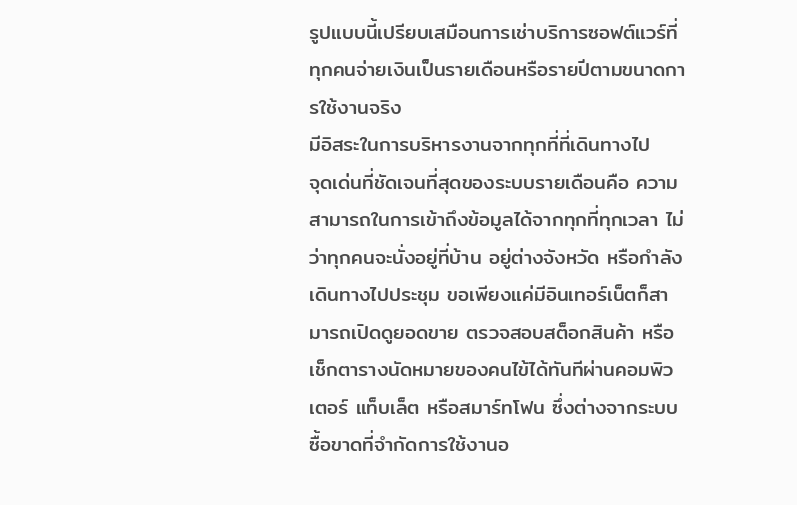รูปแบบนี้เปรียบเสมือนการเช่าบริการซอฟต์แวร์ที่ทุกคนจ่ายเงินเป็นรายเดือนหรือรายปีตามขนาดการใช้งานจริง
มีอิสระในการบริหารงานจากทุกที่ที่เดินทางไป
จุดเด่นที่ชัดเจนที่สุดของระบบรายเดือนคือ ความสามารถในการเข้าถึงข้อมูลได้จากทุกที่ทุกเวลา ไม่ว่าทุกคนจะนั่งอยู่ที่บ้าน อยู่ต่างจังหวัด หรือกำลังเดินทางไปประชุม ขอเพียงแค่มีอินเทอร์เน็ตก็สามารถเปิดดูยอดขาย ตรวจสอบสต็อกสินค้า หรือเช็กตารางนัดหมายของคนไข้ได้ทันทีผ่านคอมพิวเตอร์ แท็บเล็ต หรือสมาร์ทโฟน ซึ่งต่างจากระบบซื้อขาดที่จำกัดการใช้งานอ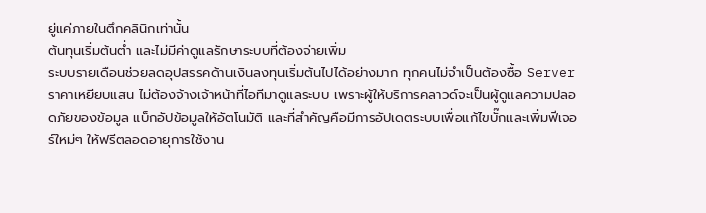ยู่แค่ภายในตึกคลินิกเท่านั้น
ต้นทุนเริ่มต้นต่ำ และไม่มีค่าดูแลรักษาระบบที่ต้องจ่ายเพิ่ม
ระบบรายเดือนช่วยลดอุปสรรคด้านเงินลงทุนเริ่มต้นไปได้อย่างมาก ทุกคนไม่จำเป็นต้องซื้อ Server ราคาเหยียบแสน ไม่ต้องจ้างเจ้าหน้าที่ไอทีมาดูแลระบบ เพราะผู้ให้บริการคลาวด์จะเป็นผู้ดูแลความปลอดภัยของข้อมูล แบ็กอัปข้อมูลให้อัตโนมัติ และที่สำคัญคือมีการอัปเดตระบบเพื่อแก้ไขบั๊กและเพิ่มฟีเจอร์ใหม่ๆ ให้ฟรีตลอดอายุการใช้งาน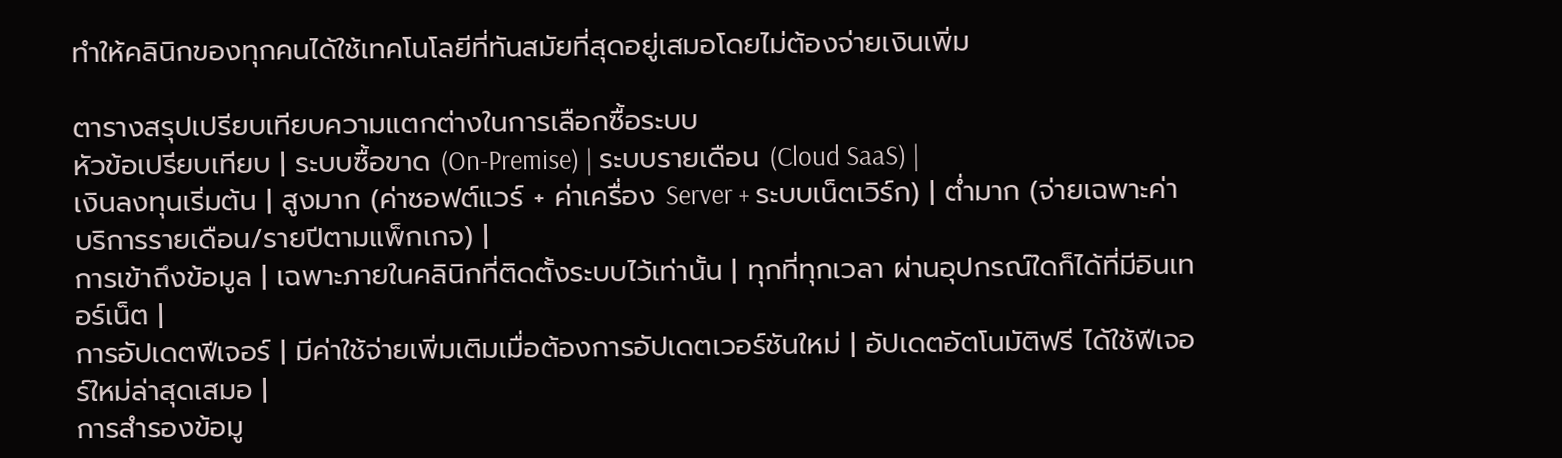ทำให้คลินิกของทุกคนได้ใช้เทคโนโลยีที่ทันสมัยที่สุดอยู่เสมอโดยไม่ต้องจ่ายเงินเพิ่ม

ตารางสรุปเปรียบเทียบความแตกต่างในการเลือกซื้อระบบ
หัวข้อเปรียบเทียบ | ระบบซื้อขาด (On-Premise) | ระบบรายเดือน (Cloud SaaS) |
เงินลงทุนเริ่มต้น | สูงมาก (ค่าซอฟต์แวร์ + ค่าเครื่อง Server + ระบบเน็ตเวิร์ก) | ต่ำมาก (จ่ายเฉพาะค่าบริการรายเดือน/รายปีตามแพ็กเกจ) |
การเข้าถึงข้อมูล | เฉพาะภายในคลินิกที่ติดตั้งระบบไว้เท่านั้น | ทุกที่ทุกเวลา ผ่านอุปกรณ์ใดก็ได้ที่มีอินเทอร์เน็ต |
การอัปเดตฟีเจอร์ | มีค่าใช้จ่ายเพิ่มเติมเมื่อต้องการอัปเดตเวอร์ชันใหม่ | อัปเดตอัตโนมัติฟรี ได้ใช้ฟีเจอร์ใหม่ล่าสุดเสมอ |
การสำรองข้อมู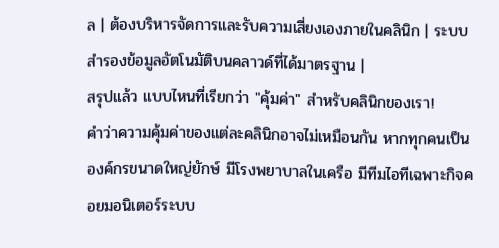ล | ต้องบริหารจัดการและรับความเสี่ยงเองภายในคลินิก | ระบบสำรองข้อมูลอัตโนมัติบนคลาวด์ที่ได้มาตรฐาน |
สรุปแล้ว แบบไหนที่เรียกว่า "คุ้มค่า" สำหรับคลินิกของเรา!
คำว่าความคุ้มค่าของแต่ละคลินิกอาจไม่เหมือนกัน หากทุกคนเป็นองค์กรขนาดใหญ่ยักษ์ มีโรงพยาบาลในเครือ มีทีมไอทีเฉพาะกิจคอยมอนิเตอร์ระบบ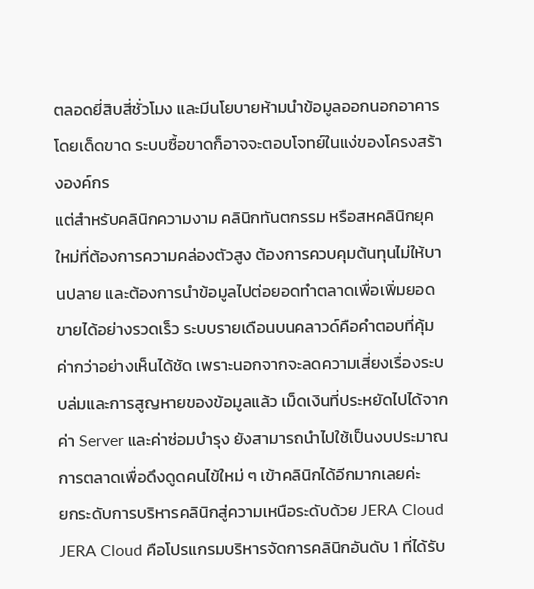ตลอดยี่สิบสี่ชั่วโมง และมีนโยบายห้ามนำข้อมูลออกนอกอาคารโดยเด็ดขาด ระบบซื้อขาดก็อาจจะตอบโจทย์ในแง่ของโครงสร้างองค์กร
แต่สำหรับคลินิกความงาม คลินิกทันตกรรม หรือสหคลินิกยุคใหม่ที่ต้องการความคล่องตัวสูง ต้องการควบคุมต้นทุนไม่ให้บานปลาย และต้องการนำข้อมูลไปต่อยอดทำตลาดเพื่อเพิ่มยอดขายได้อย่างรวดเร็ว ระบบรายเดือนบนคลาวด์คือคำตอบที่คุ้มค่ากว่าอย่างเห็นได้ชัด เพราะนอกจากจะลดความเสี่ยงเรื่องระบบล่มและการสูญหายของข้อมูลแล้ว เม็ดเงินที่ประหยัดไปได้จากค่า Server และค่าซ่อมบำรุง ยังสามารถนำไปใช้เป็นงบประมาณการตลาดเพื่อดึงดูดคนไข้ใหม่ ๆ เข้าคลินิกได้อีกมากเลยค่ะ
ยกระดับการบริหารคลินิกสู่ความเหนือระดับด้วย JERA Cloud
JERA Cloud คือโปรแกรมบริหารจัดการคลินิกอันดับ 1 ที่ได้รับ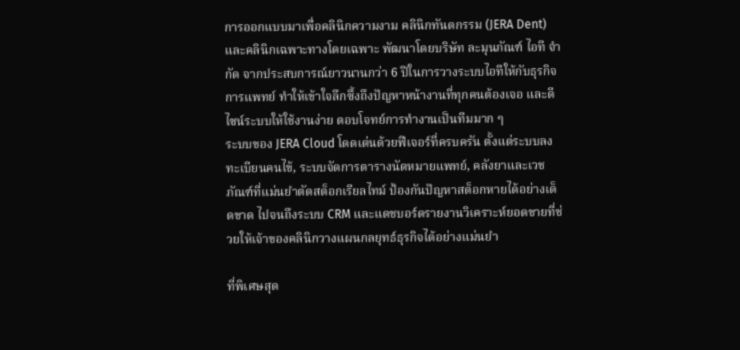การออกแบบมาเพื่อคลินิกความงาม คลินิกทันตกรรม (JERA Dent) และคลินิกเฉพาะทางโดยเฉพาะ พัฒนาโดยบริษัท ละมุนภัณฑ์ ไอที จำกัด จากประสบการณ์ยาวนานกว่า 6 ปีในการวางระบบไอทีให้กับธุรกิจการแพทย์ ทำให้เข้าใจลึกซึ้งถึงปัญหาหน้างานที่ทุกคนต้องเจอ และดีไซน์ระบบให้ใช้งานง่าย ตอบโจทย์การทำงานเป็นทีมมาก ๆ
ระบบของ JERA Cloud โดดเด่นด้วยฟีเจอร์ที่ครบครัน ตั้งแต่ระบบลงทะเบียนคนไข้, ระบบจัดการตารางนัดหมายแพทย์, คลังยาและเวชภัณฑ์ที่แม่นยำตัดสต็อกเรียลไทม์ ป้องกันปัญหาสต็อกหายได้อย่างเด็ดขาด ไปจนถึงระบบ CRM และแดชบอร์ดรายงานวิเคราะห์ยอดขายที่ช่วยให้เจ้าของคลินิกวางแผนกลยุทธ์ธุรกิจได้อย่างแม่นยำ

ที่พิเศษสุด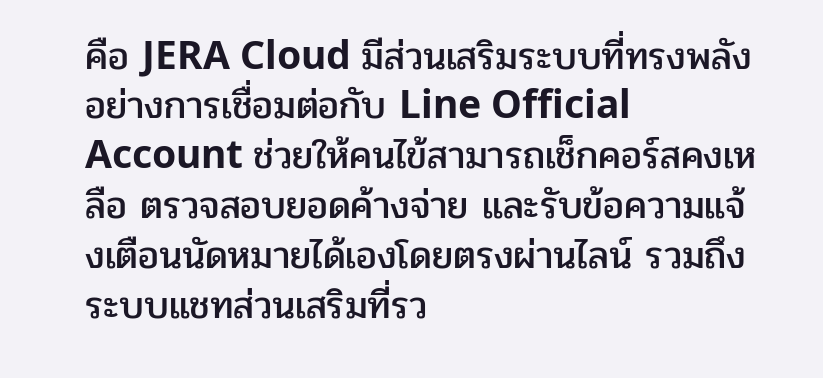คือ JERA Cloud มีส่วนเสริมระบบที่ทรงพลังอย่างการเชื่อมต่อกับ Line Official Account ช่วยให้คนไข้สามารถเช็กคอร์สคงเหลือ ตรวจสอบยอดค้างจ่าย และรับข้อความแจ้งเตือนนัดหมายได้เองโดยตรงผ่านไลน์ รวมถึงระบบแชทส่วนเสริมที่รว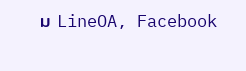ม LineOA, Facebook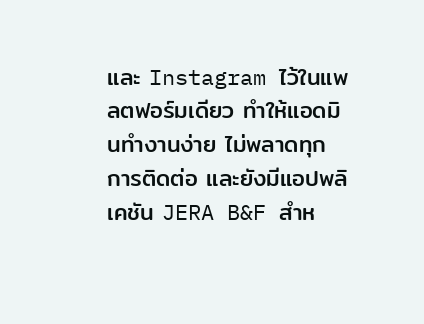และ Instagram ไว้ในแพลตฟอร์มเดียว ทำให้แอดมินทำงานง่าย ไม่พลาดทุกการติดต่อ และยังมีแอปพลิเคชัน JERA B&F สำห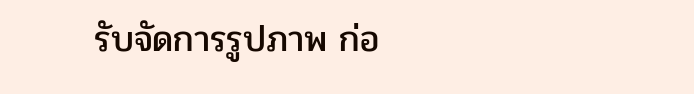รับจัดการรูปภาพ ก่อ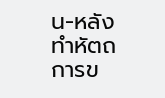น-หลัง ทำหัตถการข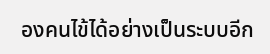องคนไข้ได้อย่างเป็นระบบอีก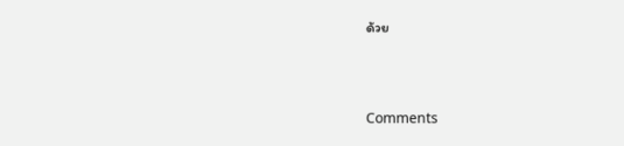ด้วย




Comments